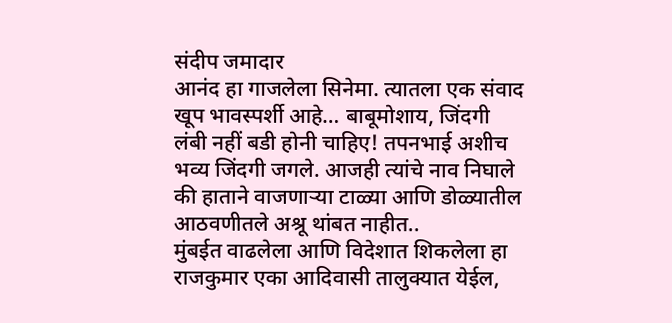संदीप जमादार
आनंद हा गाजलेला सिनेमा. त्यातला एक संवाद खूप भावस्पर्शी आहे… बाबूमोशाय, जिंदगी लंबी नहीं बडी होनी चाहिए! तपनभाई अशीच भव्य जिंदगी जगले. आजही त्यांचे नाव निघाले की हाताने वाजणाऱ्या टाळ्या आणि डोळ्यातील आठवणीतले अश्रू थांबत नाहीत..
मुंबईत वाढलेला आणि विदेशात शिकलेला हा राजकुमार एका आदिवासी तालुक्यात येईल,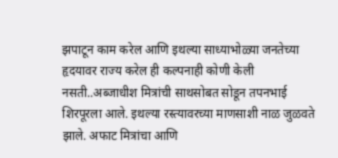झपाटून काम करेल आणि इथल्या साध्याभोळ्या जनतेच्या हृदयावर राज्य करेल ही कल्पनाही कोणी केली नसती..अब्जाधीश मित्रांची साथसोबत सोडून तपनभाई शिरपूरला आले. इथल्या रस्त्यावरच्या माणसाशी नाळ जुळवते झाले. अफाट मित्रांचा आणि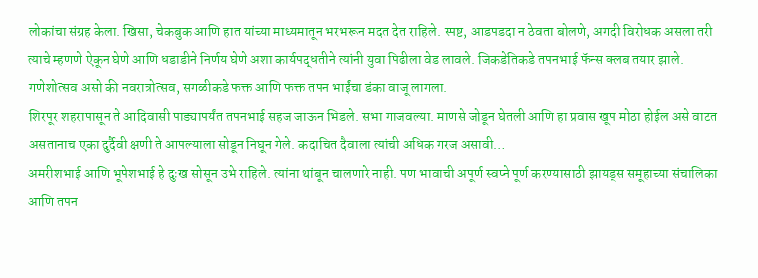लोकांचा संग्रह केला. खिसा, चेकबुक आणि हात यांच्या माध्यमातून भरभरून मदत देत राहिले. स्पष्ट, आडपडदा न ठेवता बोलणे, अगदी विरोधक असला तरी त्याचे म्हणणे ऐकून घेणे आणि धडाडीने निर्णय घेणे अशा कार्यपद्धतीने त्यांनी युवा पिढीला वेड लावले. जिकडेतिकडे तपनभाई फॅन्स क्लब तयार झाले. गणेशोत्सव असो की नवरात्रोत्सव, सगळीकडे फक्त आणि फक्त तपन भाईंचा डंका वाजू लागला.
शिरपूर शहरापासून ते आदिवासी पाड्यापर्यंत तपनभाई सहज जाऊन भिडले. सभा गाजवल्या. माणसे जोडून घेतली आणि हा प्रवास खूप मोठा होईल असे वाटत असतानाच एका दुर्दैवी क्षणी ते आपल्याला सोडून निघून गेले. कदाचित दैवाला त्यांची अधिक गरज असावी…
अमरीशभाई आणि भूपेशभाई हे दुःख सोसून उभे राहिले. त्यांना थांबून चालणारे नाही. पण भावाची अपूर्ण स्वप्ने पूर्ण करण्यासाठी झायड्स समूहाच्या संचालिका आणि तपन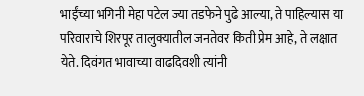भाईंच्या भगिनी मेहा पटेल ज्या तडफेने पुढे आल्या, ते पाहिल्यास या परिवाराचे शिरपूर तालुक्यातील जनतेवर किती प्रेम आहे, ते लक्षात येते. दिवंगत भावाच्या वाढदिवशी त्यांनी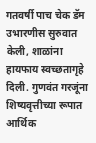गतवर्षी पाच चेक डॅम उभारणीस सुरुवात केली, शाळांना हायफाय स्वच्छतागृहे दिली. गुणवंत गरजूंना शिष्यवृत्तीच्या रूपात आर्थिक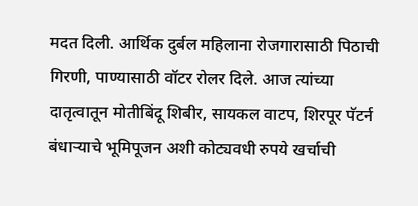मदत दिली. आर्थिक दुर्बल महिलाना रोजगारासाठी पिठाची गिरणी, पाण्यासाठी वॉटर रोलर दिले. आज त्यांच्या दातृत्वातून मोतीबिंदू शिबीर, सायकल वाटप, शिरपूर पॅटर्न बंधाऱ्याचे भूमिपूजन अशी कोट्यवधी रुपये खर्चाची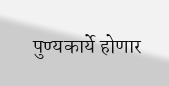पुण्यकार्ये होणार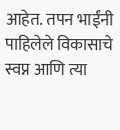आहेत. तपन भाईंनी पाहिलेले विकासाचे स्वप्न आणि त्या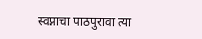स्वप्नाचा पाठपुरावा त्या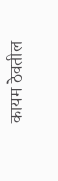कायम ठेवतील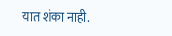यात शंका नाही.